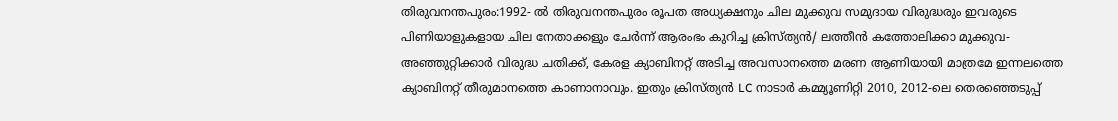തിരുവനന്തപുരം:1992- ൽ തിരുവനന്തപുരം രൂപത അധ്യക്ഷനും ചില മുക്കുവ സമുദായ വിരുദ്ധരും ഇവരുടെ പിണിയാളുകളായ ചില നേതാക്കളും ചേർന്ന് ആരംഭം കുറിച്ച ക്രിസ്ത്യൻ/ ലത്തീൻ കത്തോലിക്കാ മുക്കുവ-അഞ്ഞുറ്റിക്കാർ വിരുദ്ധ ചതിക്ക്, കേരള ക്യാബിനറ്റ് അടിച്ച അവസാനത്തെ മരണ ആണിയായി മാത്രമേ ഇന്നലത്തെ ക്യാബിനറ്റ് തീരുമാനത്തെ കാണാനാവും. ഇതും ക്രിസ്ത്യൻ LC നാടാർ കമ്മ്യൂണിറ്റി 2010, 2012-ലെ തെരഞ്ഞെടുപ്പ്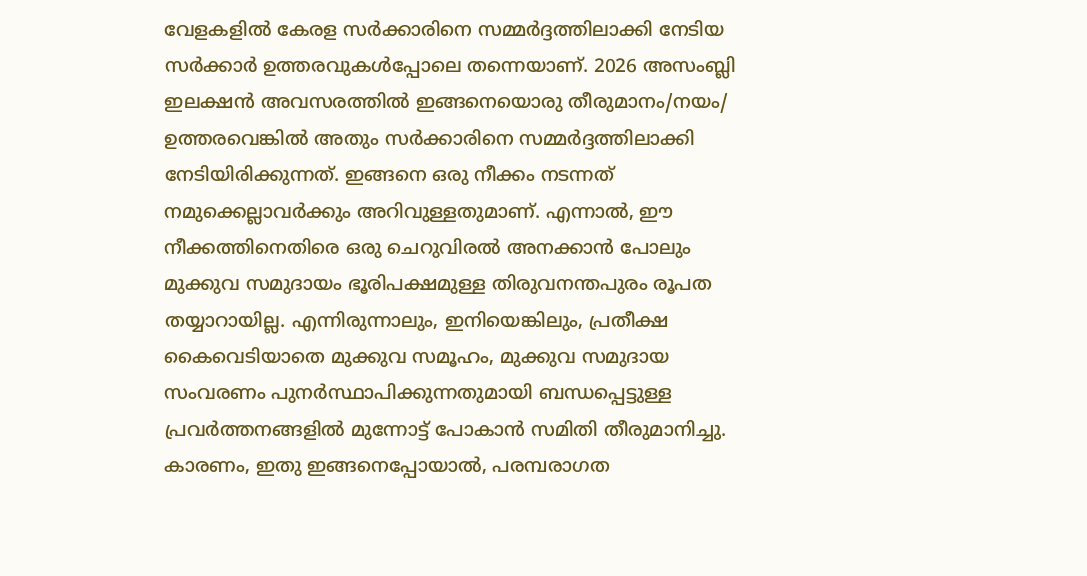വേളകളിൽ കേരള സർക്കാരിനെ സമ്മർദ്ദത്തിലാക്കി നേടിയ സർക്കാർ ഉത്തരവുകൾപ്പോലെ തന്നെയാണ്. 2026 അസംബ്ലി ഇലക്ഷൻ അവസരത്തിൽ ഇങ്ങനെയൊരു തീരുമാനം/നയം/ ഉത്തരവെങ്കിൽ അതും സർക്കാരിനെ സമ്മർദ്ദത്തിലാക്കി നേടിയിരിക്കുന്നത്. ഇങ്ങനെ ഒരു നീക്കം നടന്നത് നമുക്കെല്ലാവർക്കും അറിവുള്ളതുമാണ്. എന്നാൽ, ഈ നീക്കത്തിനെതിരെ ഒരു ചെറുവിരൽ അനക്കാൻ പോലും മുക്കുവ സമുദായം ഭൂരിപക്ഷമുള്ള തിരുവനന്തപുരം രൂപത തയ്യാറായില്ല. എന്നിരുന്നാലും, ഇനിയെങ്കിലും, പ്രതീക്ഷ കൈവെടിയാതെ മുക്കുവ സമൂഹം, മുക്കുവ സമുദായ സംവരണം പുനർസ്ഥാപിക്കുന്നതുമായി ബന്ധപ്പെട്ടുള്ള പ്രവർത്തനങ്ങളിൽ മുന്നോട്ട് പോകാൻ സമിതി തീരുമാനിച്ചു. കാരണം, ഇതു ഇങ്ങനെപ്പോയാൽ, പരമ്പരാഗത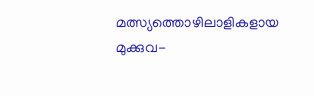മത്സ്യത്തൊഴിലാളികളായ മുക്കുവ-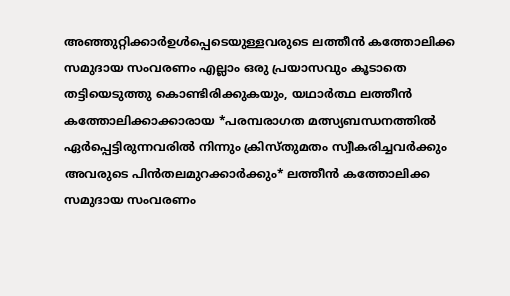അഞ്ഞുറ്റിക്കാർഉൾപ്പെടെയുള്ളവരുടെ ലത്തീൻ കത്തോലിക്ക സമുദായ സംവരണം എല്ലാം ഒരു പ്രയാസവും കൂടാതെ തട്ടിയെടുത്തു കൊണ്ടിരിക്കുകയും, യഥാർത്ഥ ലത്തീൻ കത്തോലിക്കാക്കാരായ *പരമ്പരാഗത മത്സ്യബന്ധനത്തിൽ ഏർപ്പെട്ടിരുന്നവരിൽ നിന്നും ക്രിസ്തുമതം സ്വീകരിച്ചവർക്കും അവരുടെ പിൻതലമുറക്കാർക്കും* ലത്തീൻ കത്തോലിക്ക സമുദായ സംവരണം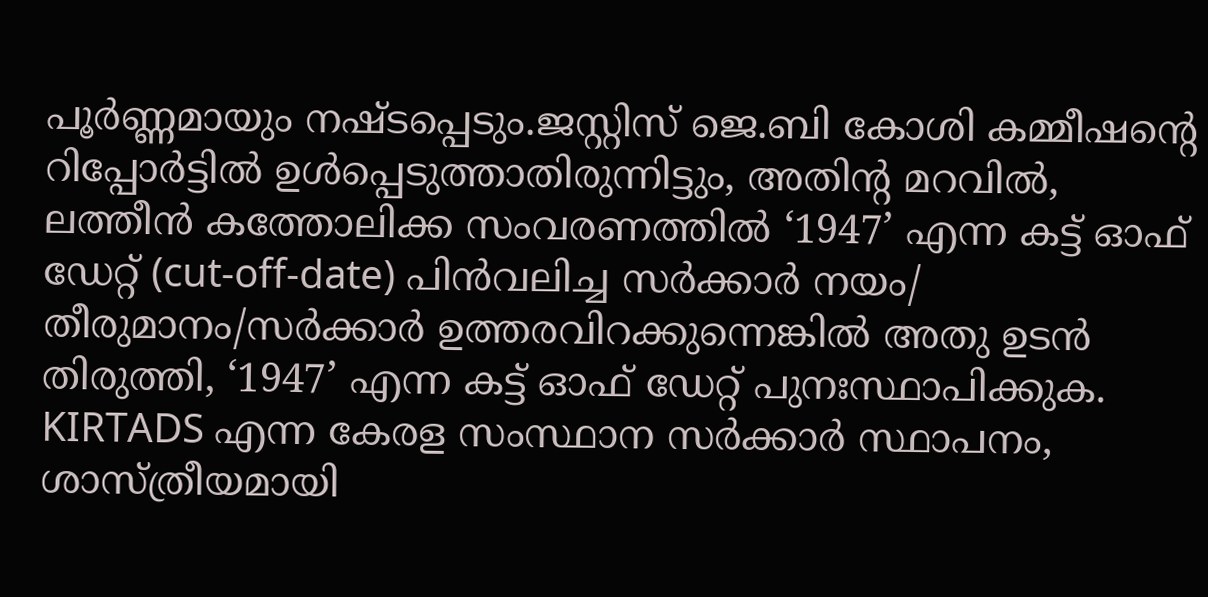പൂർണ്ണമായും നഷ്ടപ്പെടും.ജസ്റ്റിസ് ജെ.ബി കോശി കമ്മീഷന്റെ റിപ്പോർട്ടിൽ ഉൾപ്പെടുത്താതിരുന്നിട്ടും, അതിന്റ മറവിൽ, ലത്തീൻ കത്തോലിക്ക സംവരണത്തിൽ ‘1947’ എന്ന കട്ട് ഓഫ് ഡേറ്റ് (cut-off-date) പിൻവലിച്ച സർക്കാർ നയം/ തീരുമാനം/സർക്കാർ ഉത്തരവിറക്കുന്നെങ്കിൽ അതു ഉടൻ തിരുത്തി, ‘1947’ എന്ന കട്ട് ഓഫ് ഡേറ്റ് പുനഃസ്ഥാപിക്കുക. KIRTADS എന്ന കേരള സംസ്ഥാന സർക്കാർ സ്ഥാപനം, ശാസ്ത്രീയമായി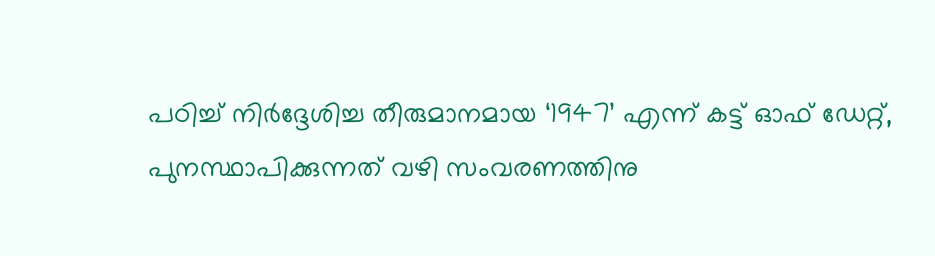പഠിച്ച് നിർദ്ദേശിച്ച തീരുമാനമായ ‘1947’ എന്ന് കട്ട് ഓഫ് ഡേറ്റ്, പുനസ്ഥാപിക്കുന്നത് വഴി സംവരണത്തിനു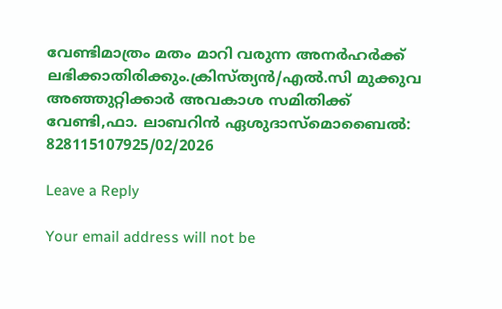വേണ്ടിമാത്രം മതം മാറി വരുന്ന അനർഹർക്ക്‌ ലഭിക്കാതിരിക്കും.ക്രിസ്ത്യൻ/എൽ.സി മുക്കുവ അഞ്ഞുറ്റിക്കാർ അവകാശ സമിതിക്ക് വേണ്ടി,ഫാ. ലാബറിൻ ഏശുദാസ്മൊബൈൽ: 828115107925/02/2026

Leave a Reply

Your email address will not be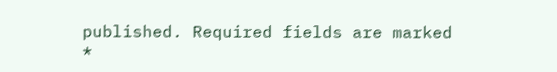published. Required fields are marked *